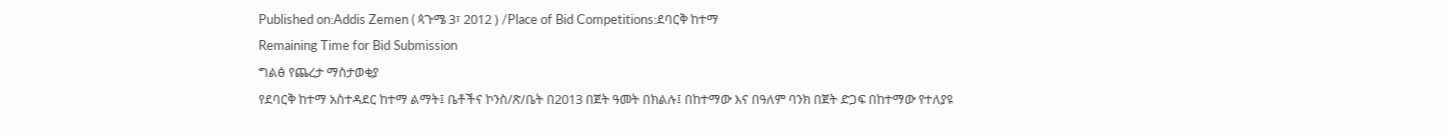Published on:Addis Zemen ( ጳጉሜ 3፣ 2012 ) /Place of Bid Competitions:ደባርቅ ከተማ
Remaining Time for Bid Submission
ግልፅ የጨረታ ማስታወቂያ
የደባርቅ ከተማ አስተዳደር ከተማ ልማት፤ ቤቶችና ኮንስ/ጽ/ቤት በ2013 በጀት ዓመት በክልሉ፤ በከተማው እና በዓለም ባንክ በጀት ድጋፍ በከተማው የተለያዩ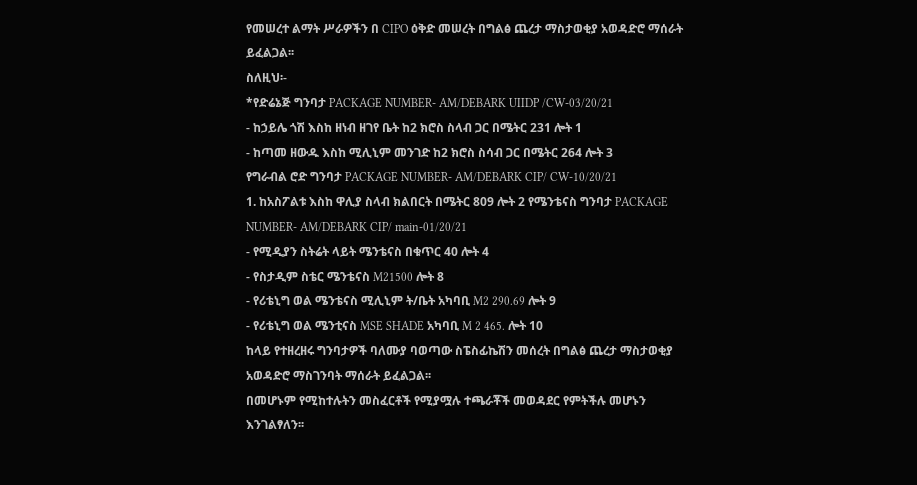የመሠረተ ልማት ሥራዎችን በ CIPO ዕቅድ መሠረት በግልፅ ጨረታ ማስታወቂያ አወዳድሮ ማሰራት ይፈልጋል፡፡
ስለዚህ፡-
*የድሬኔጅ ግንባታ PACKAGE NUMBER- AM/DEBARK UIIDP /CW-03/20/21
- ከኃይሌ ጎሽ እስከ ዘነብ ዘገየ ቤት ከ2 ክሮስ ስላብ ጋር በሜትር 231 ሎት 1
- ከጣመ ዘውዱ እስከ ሚሊኒም መንገድ ከ2 ክሮስ ስሳብ ጋር በሜትር 264 ሎት 3
የግራብል ሮድ ግንባታ PACKAGE NUMBER- AM/DEBARK CIP/ CW-10/20/21
1. ከአስፖልቱ እስከ ዋሊያ ስላብ ክልበርት በሜትር 809 ሎት 2 የሜንቴናስ ግንባታ PACKAGE NUMBER- AM/DEBARK CIP/ main-01/20/21
- የሚዲያን ስትሬት ላይት ሜንቴናስ በቁጥር 40 ሎት 4
- የስታዲም ስቴር ሜንቴናስ M21500 ሎት 8
- የሪቴኒግ ወል ሜንቴናስ ሚሊኒም ት/ቤት አካባቢ M2 290.69 ሎት 9
- የሪቴኒግ ወል ሜንቲናስ MSE SHADE አካባቢ M 2 465. ሎት 10
ከላይ የተዘረዘሩ ግንባታዎች ባለሙያ ባወጣው ስፔስፊኬሽን መሰረት በግልፅ ጨረታ ማስታወቂያ አወዳድሮ ማስገንባት ማሰራት ይፈልጋል፡፡
በመሆኑም የሚከተሉትን መስፈርቶች የሚያሟሉ ተጫራቾች መወዳደር የምትችሉ መሆኑን እንገልፃለን፡፡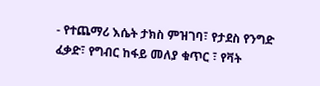- የተጨማሪ እሴት ታክስ ምዝገባ፣ የታደስ የንግድ ፈቃድ፣ የግብር ከፋይ መለያ ቁጥር ፣ የቫት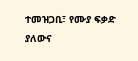ተመዝጋቢ፣ የሙያ ፍቃድ ያለውና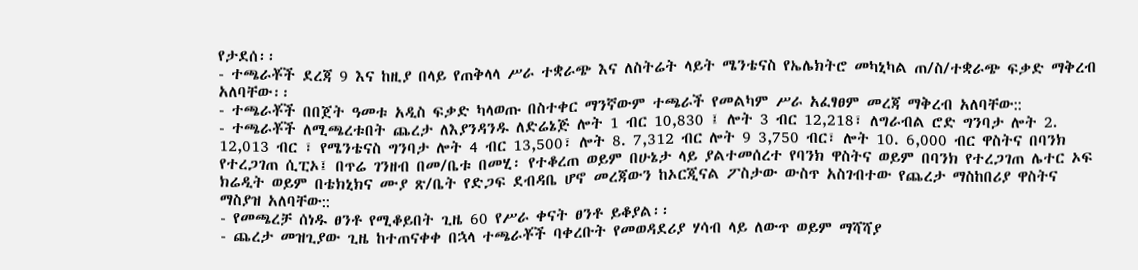የታደሰ፡፡
- ተጫራቾች ደረጃ 9 እና ከዚያ በላይ የጠቅላላ ሥራ ተቋራጭ እና ለስትሬት ላይት ሜንቴናስ የኤሌክትሮ መካኒካል ጠ/ስ/ተቋራጭ ፍቃድ ማቅረብ አለባቸው፡፡
- ተጫራቾች በበጀት ዓመቱ አዲስ ፍቃድ ካላወጡ በስተቀር ማንኛውም ተጫራች የመልካም ሥራ አፈፃፀም መረጃ ማቅረብ አለባቸው::
- ተጫራቾች ለሚጫረቱበት ጨረታ ለእያንዳንዱ ለድሬኔጅ ሎት 1 ብር 10,830 ፤ ሎት 3 ብር 12,218፣ ለግራብል ሮድ ግንባታ ሎት 2. 12,013 ብር ፣ የሜንቴናስ ግንባታ ሎት 4 ብር 13,500፣ ሎት 8. 7,312 ብር ሎት 9 3,750 ብር፣ ሎት 10. 6,000 ብር ዋስትና በባንክ የተረጋገጠ ሲፒኦ፤ በጥሬ ገንዘብ በመ/ቤቱ በመሂ፡ የተቆረጠ ወይም በሁኔታ ላይ ያልተመሰረተ የባንክ ዋስትና ወይም በባንክ የተረጋገጠ ሌተር ኦፍ ክሬዲት ወይም በቴክኒክና ሙያ ጽ/ቤት የድጋፍ ደብዳቤ ሆኖ መረጃውን ከኦርጂናል ፖስታው ውስጥ አስገብተው የጨረታ ማስከበሪያ ዋስትና ማስያዝ አለባቸው::
- የመጫረቻ ሰነዱ ፀንቶ የሚቆይበት ጊዜ 60 የሥራ ቀናት ፀንቶ ይቆያል፡፡
- ጨረታ መዝጊያው ጊዜ ከተጠናቀቀ በኋላ ተጫራቾች ባቀረቡት የመወዳደሪያ ሃሳብ ላይ ለውጥ ወይም ማሻሻያ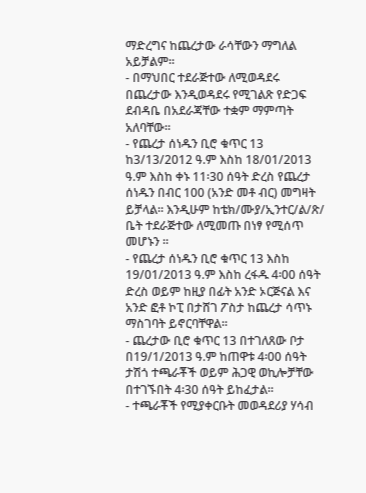ማድረግና ከጨረታው ራሳቸውን ማግለል አይቻልም፡፡
- በማህበር ተደራጅተው ለሚወዳደሩ በጨረታው እንዲወዳደሩ የሚገልጽ የድጋፍ ደብዳቤ በአደራጃቸው ተቋም ማምጣት አለባቸው፡፡
- የጨረታ ሰነዱን ቢሮ ቁጥር 13 ከ3/13/2012 ዓ.ም እስከ 18/01/2013 ዓ.ም እስከ ቀኑ 11፡30 ሰዓት ድረስ የጨረታ ሰነዱን በብር 100 (አንድ መቶ ብር) መግዛት ይቻላል፡፡ እንዲሁም ከቴክ/ሙያ/ኢንተር/ል/ጽ/ ቤት ተደራጅተው ለሚመጡ በነፃ የሚሰጥ መሆኑን ፡፡
- የጨረታ ሰነዱን ቢሮ ቁጥር 13 እስከ 19/01/2013 ዓ.ም እስከ ረፋዱ 4፡00 ሰዓት ድረስ ወይም ከዚያ በፊት አንድ ኦርጅናል እና አንድ ፎቶ ኮፒ በታሸገ ፖስታ ከጨረታ ሳጥኑ ማስገባት ይኖርባቸዋል፡፡
- ጨረታው ቢሮ ቁጥር 13 በተገለጸው ቦታ በ19/1/2013 ዓ.ም ከጠዋቱ 4፡00 ሰዓት ታሽጎ ተጫራቾች ወይም ሕጋዊ ወኪሎቻቸው በተገኙበት 4፡30 ሰዓት ይከፈታል፡፡
- ተጫራቾች የሚያቀርቡት መወዳደሪያ ሃሳብ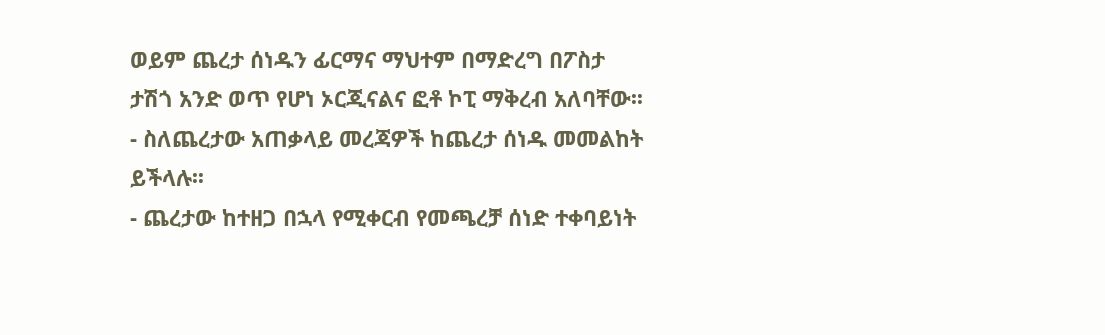ወይም ጨረታ ሰነዱን ፊርማና ማህተም በማድረግ በፖስታ ታሽጎ አንድ ወጥ የሆነ ኦርጂናልና ፎቶ ኮፒ ማቅረብ አለባቸው፡፡
- ስለጨረታው አጠቃላይ መረጃዎች ከጨረታ ሰነዱ መመልከት ይችላሉ፡፡
- ጨረታው ከተዘጋ በኋላ የሚቀርብ የመጫረቻ ሰነድ ተቀባይነት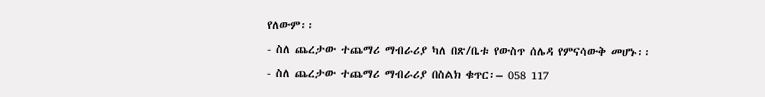የለውም፡፡
- ስለ ጨረታው ተጨማሪ ማብራሪያ ካለ በጽ/ቤቱ የውስጥ ሰሌዳ የምናሳውቅ መሆኑ፡፡
- ስለ ጨረታው ተጨማሪ ማብራሪያ በስልክ ቁጥር፡– 058 117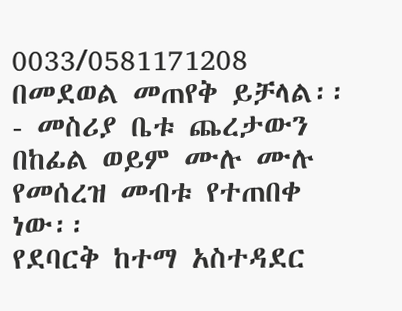0033/0581171208 በመደወል መጠየቅ ይቻላል፡፡
- መስሪያ ቤቱ ጨረታውን በከፊል ወይም ሙሉ ሙሉ የመሰረዝ መብቱ የተጠበቀ ነው፡፡
የደባርቅ ከተማ አስተዳደር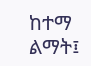ከተማ ልማት፤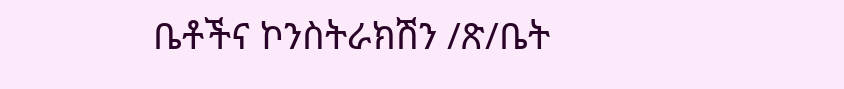ቤቶችና ኮንስትራክሽን /ጽ/ቤት